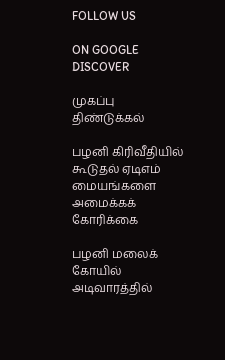FOLLOW US

ON GOOGLE DISCOVER

முகப்பு
திண்டுக்கல்

பழனி கிரிவீதியில் கூடுதல் ஏடிஎம் மையங்களை அமைக்கக் கோரிக்கை

பழனி மலைக் கோயில் அடிவாரத்தில்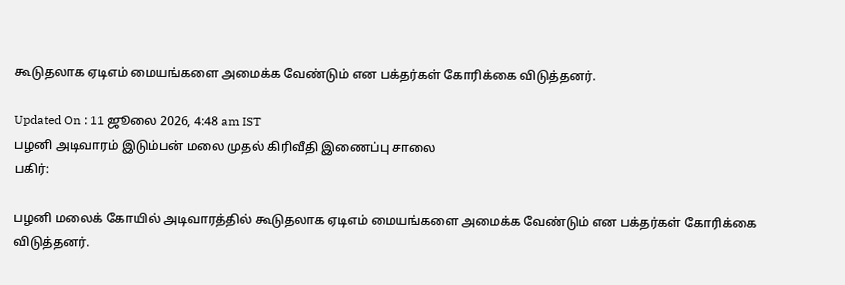கூடுதலாக ஏடிஎம் மையங்களை அமைக்க வேண்டும் என பக்தர்கள் கோரிக்கை விடுத்தனர்.

Updated On : 11 ஜூலை 2026, 4:48 am IST
பழனி அடிவாரம் இடும்பன் மலை முதல் கிரிவீதி இணைப்பு சாலை
பகிர்:

பழனி மலைக் கோயில் அடிவாரத்தில் கூடுதலாக ஏடிஎம் மையங்களை அமைக்க வேண்டும் என பக்தர்கள் கோரிக்கை விடுத்தனர்.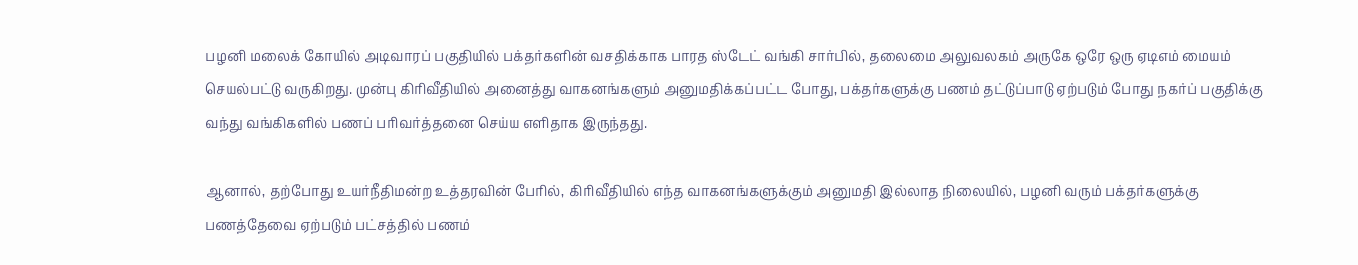பழனி மலைக் கோயில் அடிவாரப் பகுதியில் பக்தர்களின் வசதிக்காக பாரத ஸ்டேட் வங்கி சார்பில், தலைமை அலுவலகம் அருகே ஒரே ஒரு ஏடிஎம் மையம் செயல்பட்டு வருகிறது. முன்பு கிரிவீதியில் அனைத்து வாகனங்களும் அனுமதிக்கப்பட்ட போது, பக்தர்களுக்கு பணம் தட்டுப்பாடு ஏற்படும் போது நகர்ப் பகுதிக்கு வந்து வங்கிகளில் பணப் பரிவர்த்தனை செய்ய எளிதாக இருந்தது.

ஆனால், தற்போது உயர்நீதிமன்ற உத்தரவின் பேரில், கிரிவீதியில் எந்த வாகனங்களுக்கும் அனுமதி இல்லாத நிலையில், பழனி வரும் பக்தர்களுக்கு பணத்தேவை ஏற்படும் பட்சத்தில் பணம்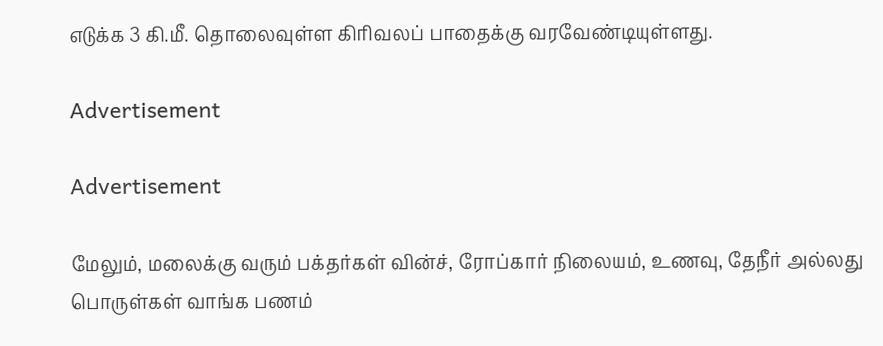எடுக்க 3 கி.மீ. தொலைவுள்ள கிரிவலப் பாதைக்கு வரவேண்டியுள்ளது.

Advertisement

Advertisement

மேலும், மலைக்கு வரும் பக்தர்கள் வின்ச், ரோப்கார் நிலையம், உணவு, தேநீர் அல்லது பொருள்கள் வாங்க பணம்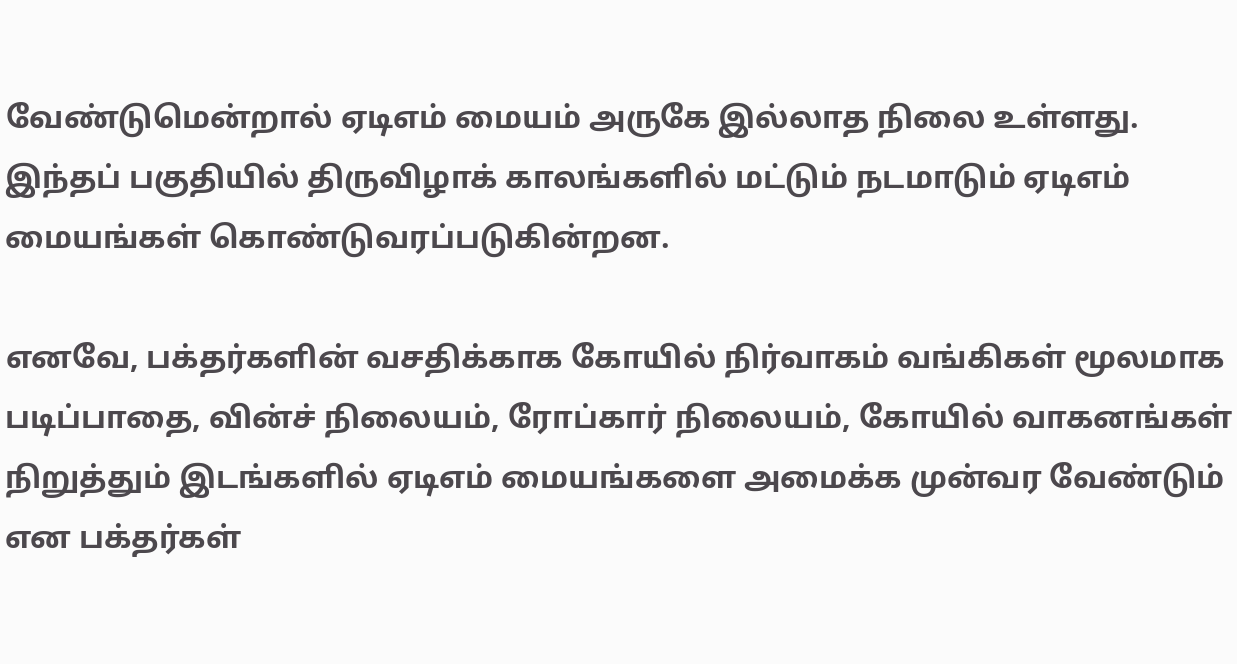வேண்டுமென்றால் ஏடிஎம் மையம் அருகே இல்லாத நிலை உள்ளது. இந்தப் பகுதியில் திருவிழாக் காலங்களில் மட்டும் நடமாடும் ஏடிஎம் மையங்கள் கொண்டுவரப்படுகின்றன.

எனவே, பக்தர்களின் வசதிக்காக கோயில் நிர்வாகம் வங்கிகள் மூலமாக படிப்பாதை, வின்ச் நிலையம், ரோப்கார் நிலையம், கோயில் வாகனங்கள் நிறுத்தும் இடங்களில் ஏடிஎம் மையங்களை அமைக்க முன்வர வேண்டும் என பக்தர்கள்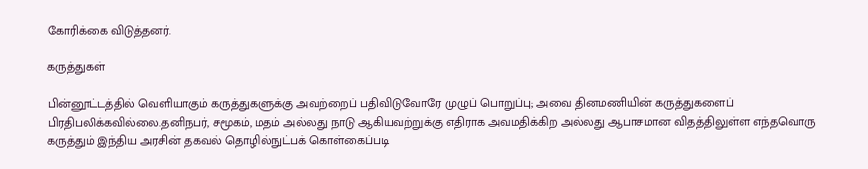கோரிக்கை விடுத்தனர்.

கருத்துகள்

பின்னூட்டத்தில் வெளியாகும் கருத்துகளுக்கு அவற்றைப் பதிவிடுவோரே முழுப் பொறுப்பு; அவை தினமணியின் கருத்துகளைப் பிரதிபலிக்கவில்லை.தனிநபர், சமூகம், மதம் அல்லது நாடு ஆகியவற்றுக்கு எதிராக அவமதிக்கிற அல்லது ஆபாசமான விதத்திலுள்ள எந்தவொரு கருத்தும் இந்திய அரசின் தகவல் தொழில்நுட்பக் கொள்கைப்படி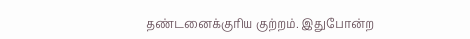தண்டனைக்குரிய குற்றம். இதுபோன்ற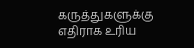கருத்துகளுக்கு எதிராக உரிய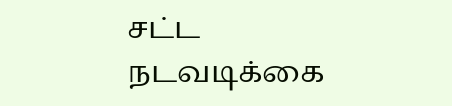சட்ட நடவடிக்கை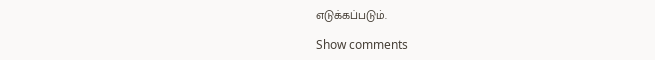எடுக்கப்படும்.

Show comments